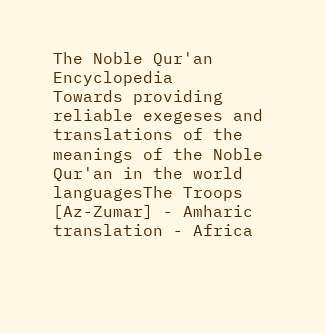The Noble Qur'an Encyclopedia
Towards providing reliable exegeses and translations of the meanings of the Noble Qur'an in the world languagesThe Troops [Az-Zumar] - Amharic translation - Africa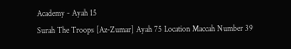Academy - Ayah 15
Surah The Troops [Az-Zumar] Ayah 75 Location Maccah Number 39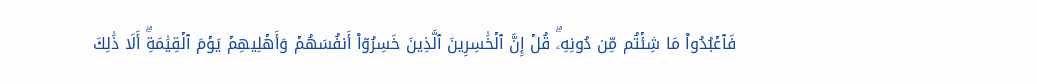فَٱعۡبُدُواْ مَا شِئۡتُم مِّن دُونِهِۦۗ قُلۡ إِنَّ ٱلۡخَٰسِرِينَ ٱلَّذِينَ خَسِرُوٓاْ أَنفُسَهُمۡ وَأَهۡلِيهِمۡ يَوۡمَ ٱلۡقِيَٰمَةِۗ أَلَا ذَٰلِكَ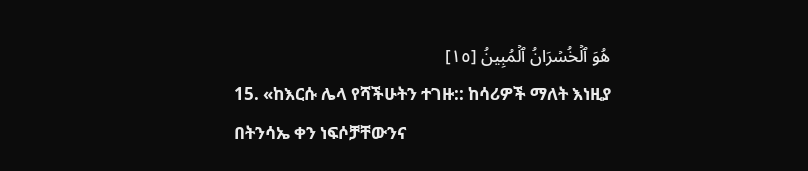هُوَ ٱلۡخُسۡرَانُ ٱلۡمُبِينُ [١٥]
15. «ከእርሱ ሌላ የሻችሁትን ተገዙ:: ከሳሪዎች ማለት እነዚያ በትንሳኤ ቀን ነፍሶቻቸውንና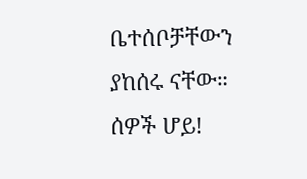ቤተሰቦቻቸውን ያከሰሩ ናቸው። ሰዎች ሆይ!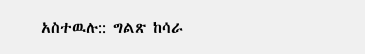አስተዉሉ:: ግልጽ ከሳራ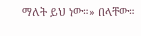ማለት ይህ ነው።» በላቸው።